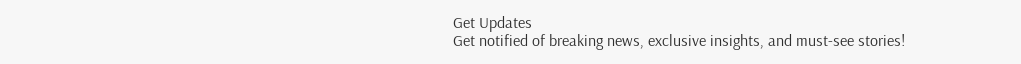Get Updates
Get notified of breaking news, exclusive insights, and must-see stories!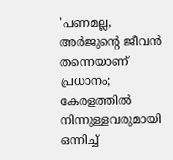'പണമല്ല, അർജുന്റെ ജീവൻ തന്നെയാണ് പ്രധാനം; കേരളത്തിൽ നിന്നുള്ളവരുമായി ഒന്നിച്ച്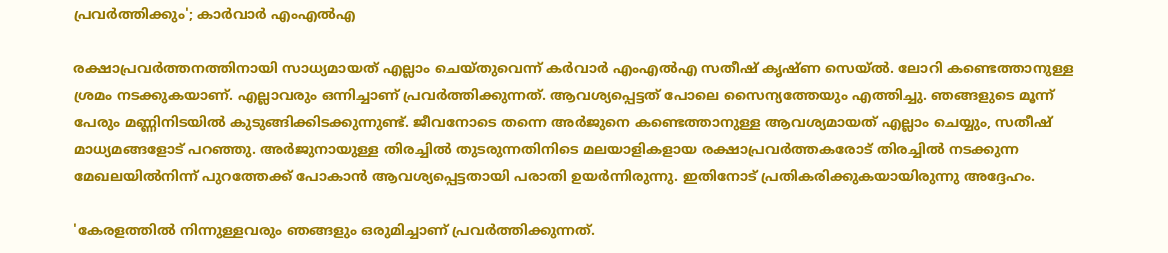പ്രവർത്തിക്കും'; കാർവാർ എംഎൽഎ

രക്ഷാപ്രവർത്തനത്തിനായി സാധ്യമായത് എല്ലാം ചെയ്തുവെന്ന് കർവാർ എംഎൽഎ സതീഷ് കൃഷ്ണ സെയ്ൽ. ലോറി കണ്ടെത്താനുള്ള ശ്രമം നടക്കുകയാണ്. എല്ലാവരും ഒന്നിച്ചാണ് പ്രവർത്തിക്കുന്നത്. ആവശ്യപ്പെട്ടത് പോലെ സൈന്യത്തേയും എത്തിച്ചു. ഞങ്ങളുടെ മൂന്ന് പേരും മണ്ണിനിടയിൽ കുടുങ്ങിക്കിടക്കുന്നുണ്ട്. ജീവനോടെ തന്നെ അർജുനെ കണ്ടെത്താനുള്ള ആവശ്യമായത് എല്ലാം ചെയ്യും, സതീഷ് മാധ്യമങ്ങളോട് പറഞ്ഞു. അര്‍ജുനായുള്ള തിരച്ചില്‍ തുടരുന്നതിനിടെ മലയാളികളായ രക്ഷാപ്രവര്‍ത്തകരോട് തിരച്ചില്‍ നടക്കുന്ന മേഖലയില്‍നിന്ന് പുറത്തേക്ക് പോകാന്‍ ആവശ്യപ്പെട്ടതായി പരാതി ഉയർന്നിരുന്നു. ഇതിനോട് പ്രതികരിക്കുകയായിരുന്നു അദ്ദേഹം.

'കേരളത്തിൽ നിന്നുള്ളവരും ഞങ്ങളും ഒരുമിച്ചാണ് പ്രവർത്തിക്കുന്നത്.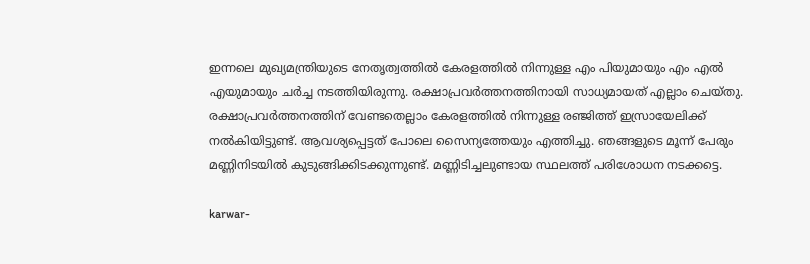ഇന്നലെ മുഖ്യമന്ത്രിയുടെ നേതൃത്വത്തിൽ കേരളത്തിൽ നിന്നുള്ള എം പിയുമായും എം എൽ എയുമായും ചർച്ച നടത്തിയിരുന്നു. രക്ഷാപ്രവർത്തനത്തിനായി സാധ്യമായത് എല്ലാം ചെയ്തു. രക്ഷാപ്രവർത്തനത്തിന് വേണ്ടതെല്ലാം കേരളത്തിൽ നിന്നുള്ള രഞ്ജിത്ത് ഇസ്രായേലിക്ക് നൽകിയിട്ടുണ്ട്. ആവശ്യപ്പെട്ടത് പോലെ സൈന്യത്തേയും എത്തിച്ചു. ഞങ്ങളുടെ മൂന്ന് പേരും മണ്ണിനിടയിൽ കുടുങ്ങിക്കിടക്കുന്നുണ്ട്. മണ്ണിടിച്ചലുണ്ടായ സ്ഥലത്ത് പരിശോധന നടക്കട്ടെ.

karwar-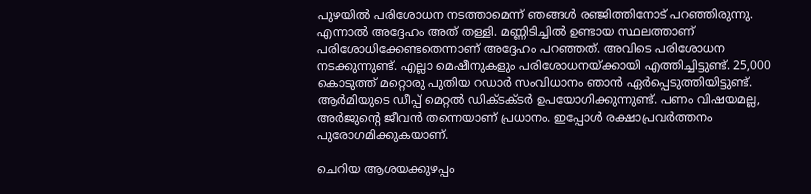പുഴയിൽ പരിശോധന നടത്താമെന്ന് ഞങ്ങൾ രഞ്ജിത്തിനോട് പറഞ്ഞിരുന്നു. എന്നാൽ അദ്ദേഹം അത് തള്ളി. മണ്ണിടിച്ചിൽ ഉണ്ടായ സ്ഥലത്താണ് പരിശോധിക്കേണ്ടതെന്നാണ് അദ്ദേഹം പറഞ്ഞത്. അവിടെ പരിശോധന നടക്കുന്നുണ്ട്. എല്ലാ മെഷീനുകളും പരിശോധനയ്ക്കായി എത്തിച്ചിട്ടുണ്ട്. 25,000 കൊടുത്ത് മറ്റൊരു പുതിയ റഡാർ സംവിധാനം ഞാൻ ഏർപ്പെടുത്തിയിട്ടുണ്ട്. ആർമിയുടെ ഡീപ്പ് മെറ്റൽ ഡിക്ടക്ടർ ഉപയോഗിക്കുന്നുണ്ട്. പണം വിഷയമല്ല, അർജുന്റെ ജീവൻ തന്നെയാണ് പ്രധാനം. ഇപ്പോൾ രക്ഷാപ്രവർത്തനം പുരോഗമിക്കുകയാണ്.

ചെറിയ ആശയക്കുഴപ്പം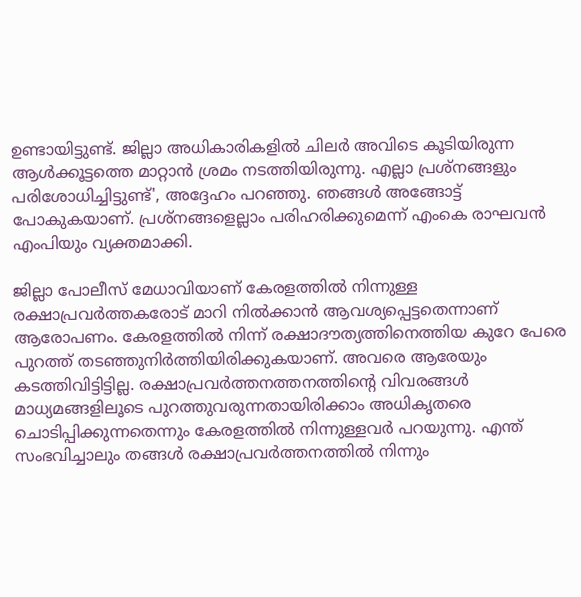ഉണ്ടായിട്ടുണ്ട്. ജില്ലാ അധികാരികളിൽ ചിലർ അവിടെ കൂടിയിരുന്ന ആൾക്കൂട്ടത്തെ മാറ്റാൻ ശ്രമം നടത്തിയിരുന്നു. എല്ലാ പ്രശ്നങ്ങളും പരിശോധിച്ചിട്ടുണ്ട്', അദ്ദേഹം പറഞ്ഞു. ഞങ്ങൾ അങ്ങോട്ട് പോകുകയാണ്. പ്രശ്നങ്ങളെല്ലാം പരിഹരിക്കുമെന്ന് എംകെ രാഘവൻ എംപിയും വ്യക്തമാക്കി.

ജില്ലാ പോലീസ് മേധാവിയാണ് കേരളത്തിൽ നിന്നുള്ള രക്ഷാപ്രവർത്തകരോട് മാറി നിൽക്കാൻ ആവശ്യപ്പെട്ടതെന്നാണ് ആരോപണം. കേരളത്തില്‍ നിന്ന് രക്ഷാദൗത്യത്തിനെത്തിയ കുറേ പേരെ പുറത്ത് തടഞ്ഞുനിര്‍ത്തിയിരിക്കുകയാണ്. അവരെ ആരേയും കടത്തിവിട്ടിട്ടില്ല. രക്ഷാപ്രവർത്തനത്തനത്തിന്റെ വിവരങ്ങൾ മാധ്യമങ്ങളിലൂടെ പുറത്തുവരുന്നതായിരിക്കാം അധികൃതരെ ചൊടിപ്പിക്കുന്നതെന്നും കേരളത്തിൽ നിന്നുള്ളവർ പറയുന്നു. എന്ത് സംഭവിച്ചാലും തങ്ങൾ രക്ഷാപ്രവർത്തനത്തിൽ നിന്നും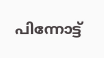പിന്നോട്ട്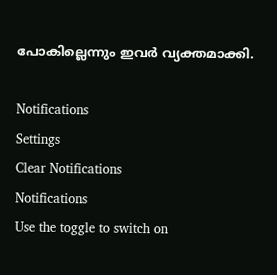പോകില്ലെന്നും ഇവർ വ്യക്തമാക്കി.

Notifications
Settings
Clear Notifications
Notifications
Use the toggle to switch on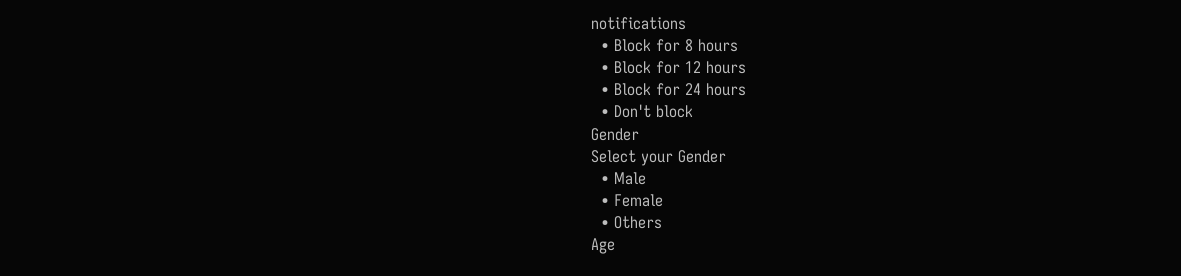notifications
  • Block for 8 hours
  • Block for 12 hours
  • Block for 24 hours
  • Don't block
Gender
Select your Gender
  • Male
  • Female
  • Others
Age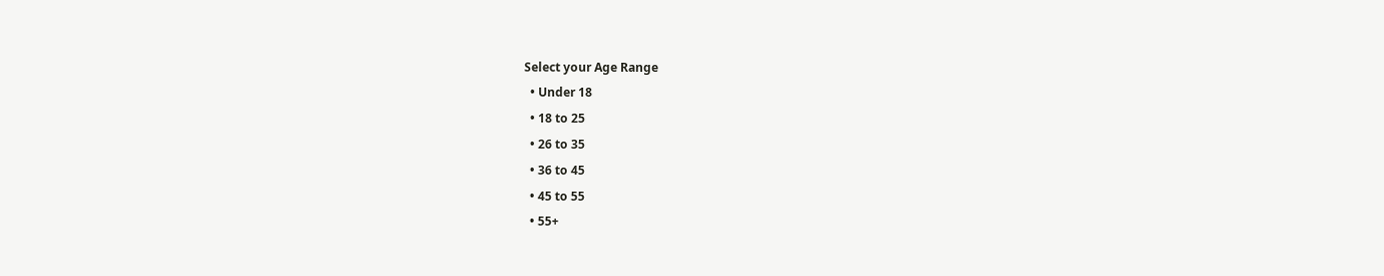Select your Age Range
  • Under 18
  • 18 to 25
  • 26 to 35
  • 36 to 45
  • 45 to 55
  • 55+